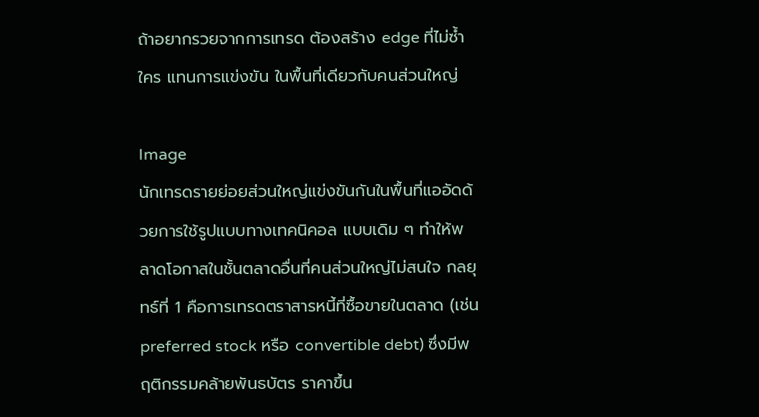ถ้าอยากรวยจากการเทรด ต้องสร้าง edge ที่ไม่ซ้ำใคร แทนการแข่งขัน ในพื้นที่เดียวกับคนส่วนใหญ่

Image
นักเทรดรายย่อยส่วนใหญ่แข่งขันกันในพื้นที่แออัดด้วยการใช้รูปแบบทางเทคนิคอล แบบเดิม ๆ ทำให้พลาดโอกาสในชั้นตลาดอื่นที่คนส่วนใหญ่ไม่สนใจ กลยุทธ์ที่ 1 คือการเทรดตราสารหนี้ที่ซื้อขายในตลาด (เช่น preferred stock หรือ convertible debt) ซึ่งมีพฤติกรรมคล้ายพันธบัตร ราคาขึ้น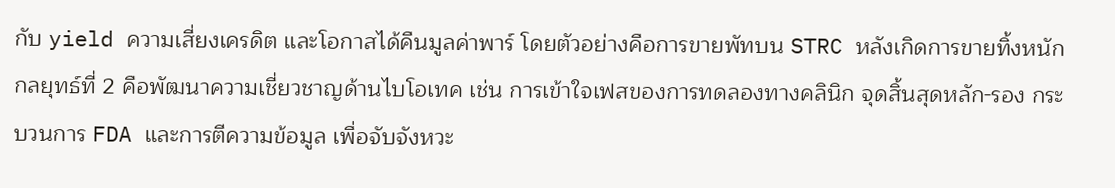กับ yield ความเสี่ยงเครดิต และโอกาสได้คืนมูลค่าพาร์ โดยตัวอย่างคือการขายพัทบน STRC หลังเกิดการขายทิ้งหนัก กลยุทธ์ที่ 2 คือพัฒนาความเชี่ยวชาญด้านไบโอเทค เช่น การเข้าใจเฟสของการทดลองทางคลินิก จุดสิ้นสุดหลัก-รอง กระบวนการ FDA และการตีความข้อมูล เพื่อจับจังหวะ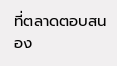ที่ตลาดตอบสนอง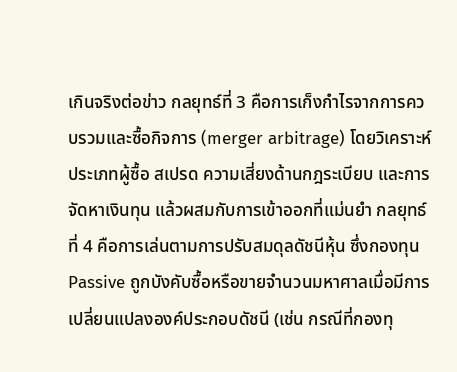เกินจริงต่อข่าว กลยุทธ์ที่ 3 คือการเก็งกำไรจากการควบรวมและซื้อกิจการ (merger arbitrage) โดยวิเคราะห์ประเภทผู้ซื้อ สเปรด ความเสี่ยงด้านกฎระเบียบ และการจัดหาเงินทุน แล้วผสมกับการเข้าออกที่แม่นยำ กลยุทธ์ที่ 4 คือการเล่นตามการปรับสมดุลดัชนีหุ้น ซึ่งกองทุน Passive ถูกบังคับซื้อหรือขายจำนวนมหาศาลเมื่อมีการเปลี่ยนแปลงองค์ประกอบดัชนี (เช่น กรณีที่กองทุ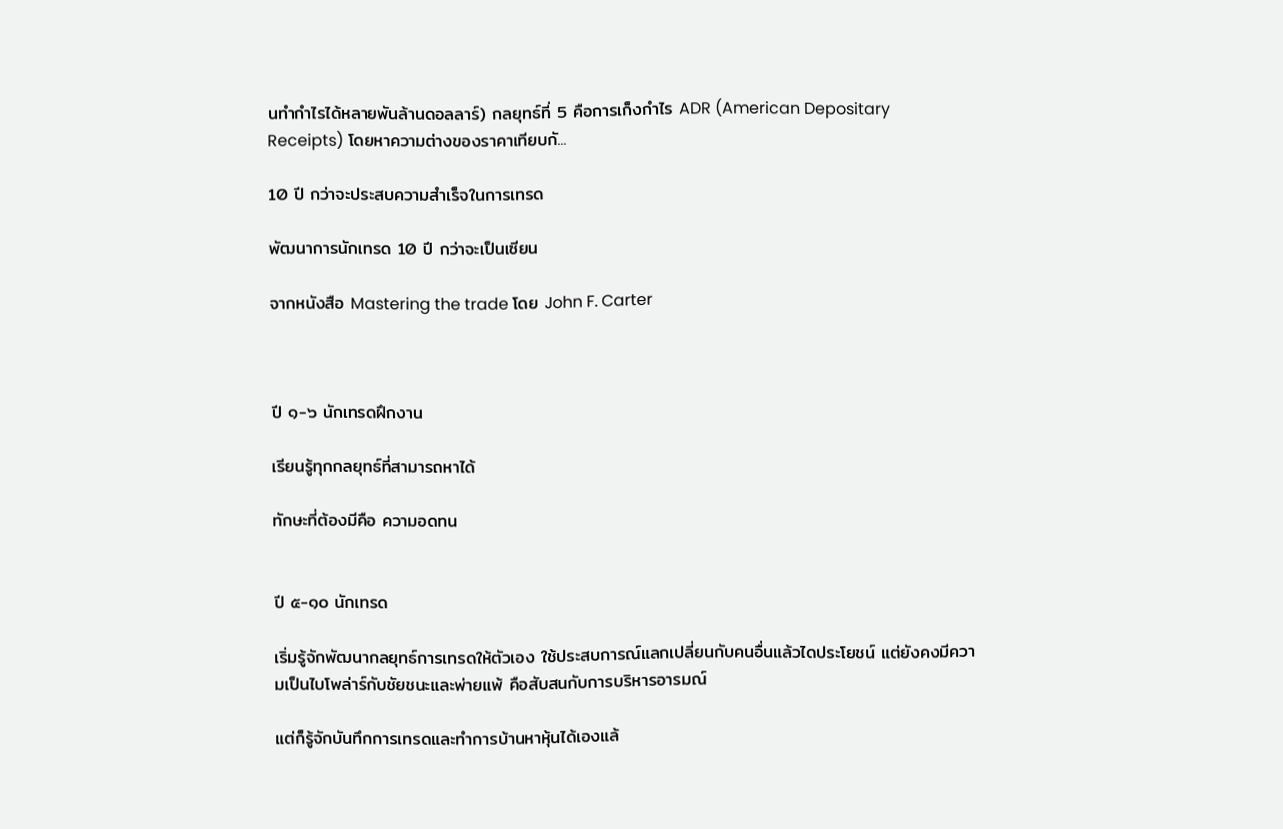นทำกำไรได้หลายพันล้านดอลลาร์) กลยุทธ์ที่ 5 คือการเก็งกำไร ADR (American Depositary Receipts) โดยหาความต่างของราคาเทียบกั...

10 ปี กว่าจะประสบความสำเร็จในการเทรด

พัฒนาการนักเทรด 10 ปี กว่าจะเป็นเซียน

จากหนังสือ Mastering the trade โดย John F. Carter



ปี ๑-๖ นักเทรดฝึกงาน

เรียนรู้ทุกกลยุทธ์ที่สามารถหาได้

ทักษะที่ต้องมีคือ ความอดทน


ปี ๕-๑๐ นักเทรด

เริ่มรู้จักพัฒนากลยุทธ์การเทรดให้ตัวเอง ใช้ประสบการณ์แลกเปลี่ยนกับคนอื่นแล้วไดประโยชน์ แต่ยังคงมีความเป็นไบโพล่าร์กับชัยชนะและพ่ายแพ้ คือสับสนกับการบริหารอารมณ์

แต่ก็รู้จักบันทึกการเทรดและทำการบ้านหาหุ้นได้เองแล้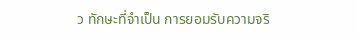ว ทักษะที่จำเป็น การยอมรับความจริ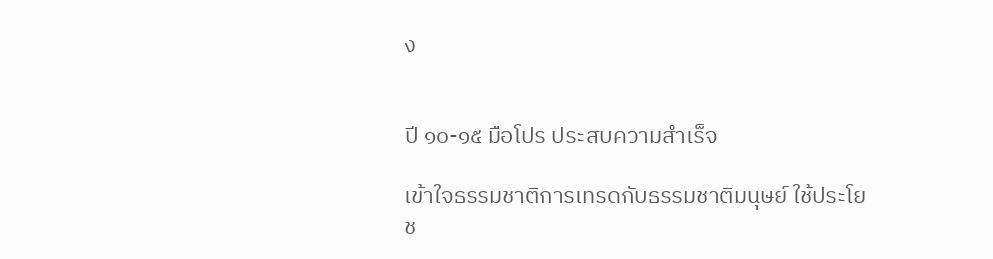ง


ปี ๑๐-๑๕ มือโปร ประสบความสำเร็จ

เข้าใจธรรมชาติการเทรดกับธรรมชาติมนุษย์ ใช้ประโยช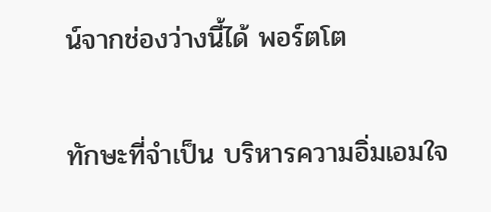น์จากช่องว่างนี้ได้ พอร์ตโต

ทักษะที่จำเป็น บริหารความอิ่มเอมใจ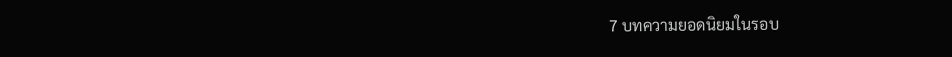7 บทความยอดนิยมในรอบ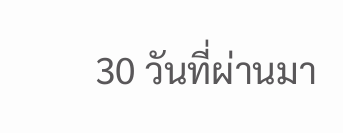30 วันที่ผ่านมา